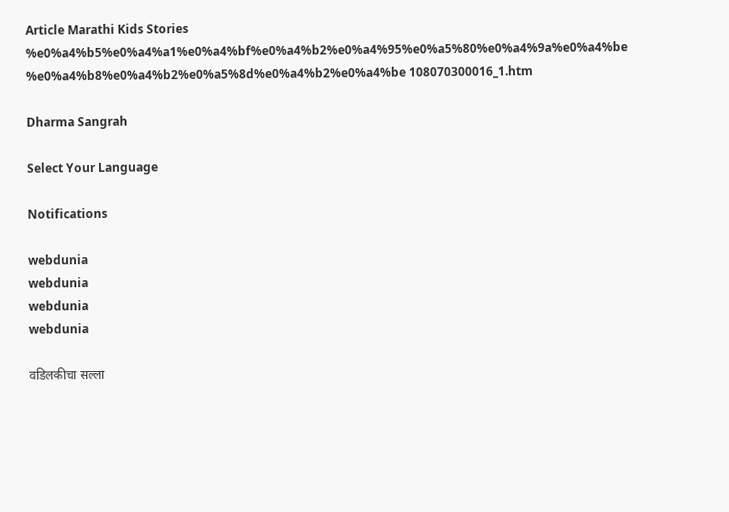Article Marathi Kids Stories %e0%a4%b5%e0%a4%a1%e0%a4%bf%e0%a4%b2%e0%a4%95%e0%a5%80%e0%a4%9a%e0%a4%be %e0%a4%b8%e0%a4%b2%e0%a5%8d%e0%a4%b2%e0%a4%be 108070300016_1.htm

Dharma Sangrah

Select Your Language

Notifications

webdunia
webdunia
webdunia
webdunia

वडिलकीचा सल्ला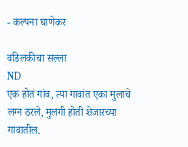- कल्पना घाणेकर

वडिलकीचा सल्ला
ND
एक होतं गांव, त्या गावांत एका मुलाचे लग्न ठरले, मुलगी होती शेजारच्या गावातील.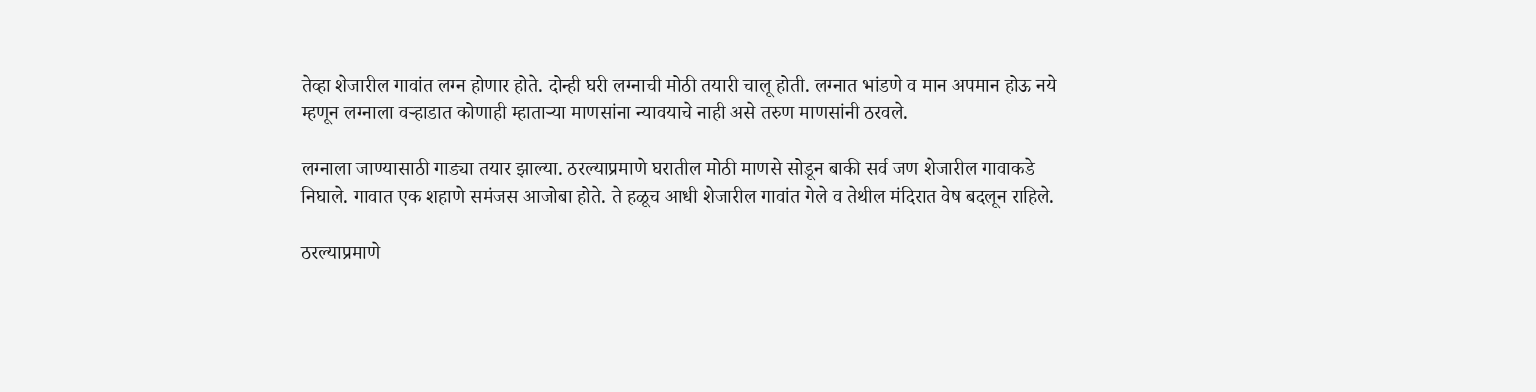तेव्हा शेजारील गावांत लग्न होणार होते. दोन्ही घरी लग्नाची मोठी तयारी चालू होती. लग्नात भांडणे व मान अपमान होऊ नये म्हणून लग्नाला वऱ्हाडात कोणाही म्हाताऱ्या माणसांना न्यावयाचे नाही असे तरुण माणसांनी ठरवले.

लग्नाला जाण्यासाठी गाड्या तयार झाल्या. ठरल्याप्रमाणे घरातील मोठी माणसे सोडून बाकी सर्व जण शेजारील गावाकडे निघाले. गावात एक शहाणे समंजस आजोबा होते. ते हळूच आधी शेजारील गावांत गेले व तेथील मंदिरात वेष बदलून राहिले.

ठरल्याप्रमाणे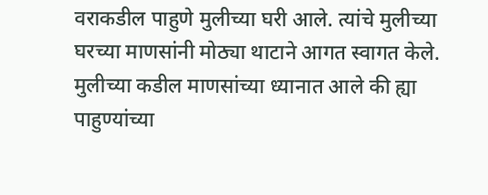वराकडील पाहुणे मुलीच्या घरी आले. त्यांचे मुलीच्या घरच्या माणसांनी मोठ्या थाटाने आगत स्वागत केले. मुलीच्या कडील माणसांच्या ध्यानात आले की ह्या पाहुण्यांच्या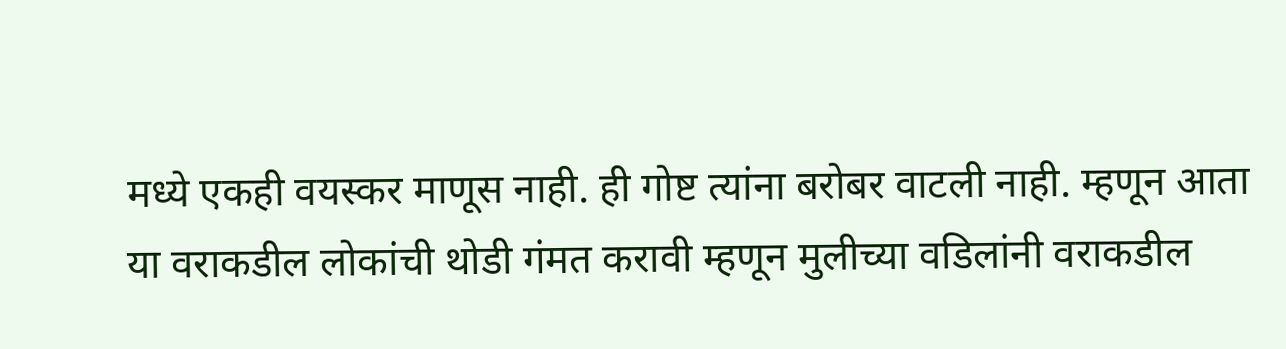मध्ये एकही वयस्कर माणूस नाही. ही गोष्ट त्यांना बरोबर वाटली नाही. म्हणून आता या वराकडील लोकांची थोडी गंमत करावी म्हणून मुलीच्या वडिलांनी वराकडील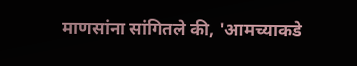माणसांना सांगितले की, 'आमच्याकडे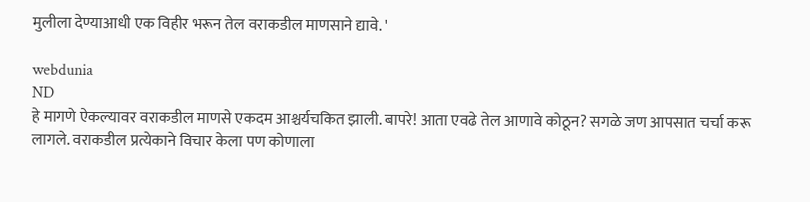मुलीला देण्याआधी एक विहीर भरून तेल वराकडील माणसाने द्यावे. '

webdunia
ND
हे मागणे ऐकल्यावर वराकडील माणसे एकदम आश्चर्यचकित झाली. बापरे! आता एवढे तेल आणावे कोठून? सगळे जण आपसात चर्चा करू लागले. वराकडील प्रत्येकाने विचार केला पण कोणाला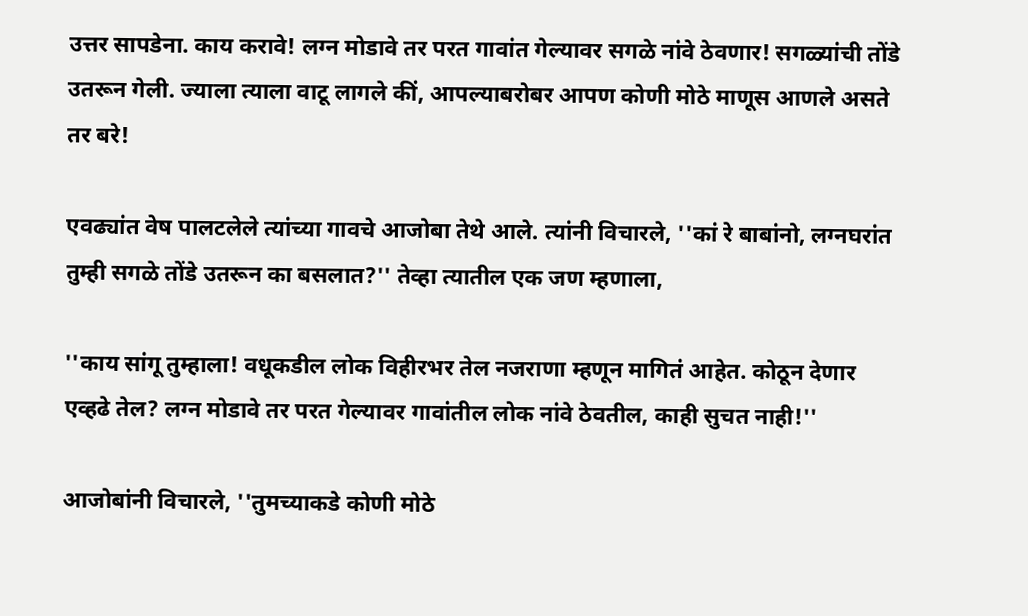उत्तर सापडेना. काय करावे! लग्न मोडावे तर परत गावांत गेल्यावर सगळे नांवे ठेवणार! सगळ्यांची तोंडे उतरून गेली. ज्याला त्याला वाटू लागले कीं, आपल्याबरोबर आपण कोणी मोठे माणूस आणले असते तर बरे!

एवढ्यांत वेष पालटलेले त्यांच्या गावचे आजोबा तेथे आले. त्यांनी विचारले, ''कां रे बाबांनो, लग्नघरांत तुम्ही सगळे तोंडे उतरून का बसलात?'' तेव्हा त्यातील एक जण म्हणाला,

''काय सांगू तुम्हाला! वधूकडील लोक विहीरभर तेल नजराणा म्हणून मागितं आहेत. कोठून देणार एव्हढे तेल? लग्न मोडावे तर परत गेल्यावर गावांतील लोक नांवे ठेवतील, काही सुचत नाही!''

आजोबांनी विचारले, ''तुमच्याकडे कोणी मोठे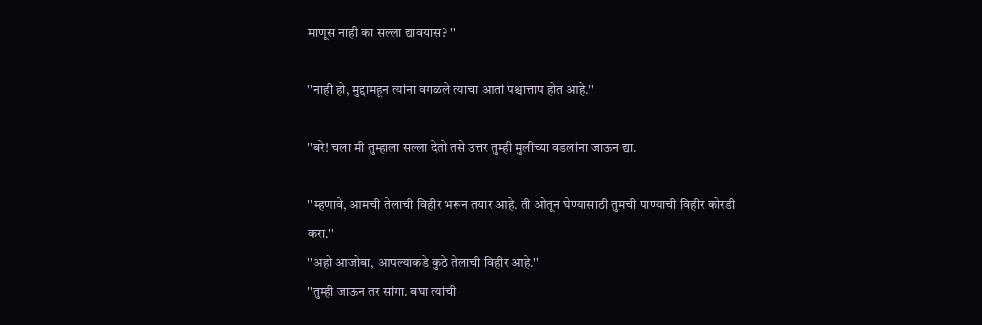माणूस नाही का सल्ला द्यावयास? ''

''नाही हो, मुद्दामहून त्यांना वगळले त्याचा आतां पश्चात्ताप होत आहे.''

''बरे! चला मी तुम्हाला सल्ला देतो तसे उत्तर तुम्ही मुलीच्या वडलांना जाऊन द्या.

''म्हणावे, आमची तेलाची विहीर भरून तयार आहे. ती ओतून घेण्यासाठी तुमची पाण्याची विहीर कोरडी करा.''
''अहो आजोबा, आपल्याकडे कुठे तेलाची विहीर आहे.''
''तुम्ही जाऊन तर सांगा. बघा त्यांची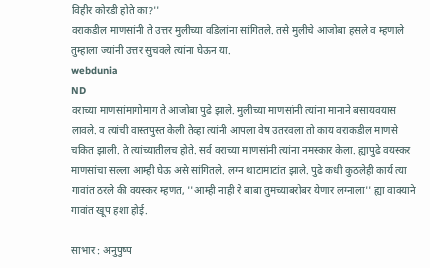विहीर कोरडी होते का?''
वराकडील माणसांनी ते उत्तर मुलीच्या वडिलांना सांगितले. तसे मुलीचे आजोबा हसले व म्हणाले तुम्हाला ज्यांनी उत्तर सुचवले त्यांना घेऊन या.
webdunia
ND
वराच्या माणसांमागोमाग ते आजोबा पुढे झाले. मुलीच्या माणसांनी त्यांना मानाने बसायवयास लावले. व त्यांची वास्तपुस्त केली तेव्हा त्यांनी आपला वेष उतरवला तो काय वराकडील माणसे चकित झाली. ते त्यांच्यातीलच होते. सर्व वराच्या माणसांनी त्यांना नमस्कार केला. ह्यापुढे वयस्कर माणसांचा सल्ला आम्ही घेऊ असे सांगितले. लग्न थाटामाटांत झाले. पुढे कधी कुठलेही कार्य त्या गावांत ठरले की वयस्कर म्हणत, ''आम्ही नाही रे बाबा तुमच्याबरोबर येणार लग्नाला'' ह्या वाक्याने गावांत खूप हशा होई.

साभार : अनुपुष्प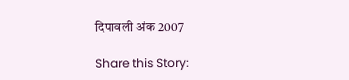दिपावली अंक 2007

Share this Story: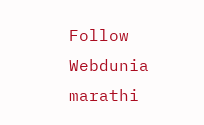Follow Webdunia marathi